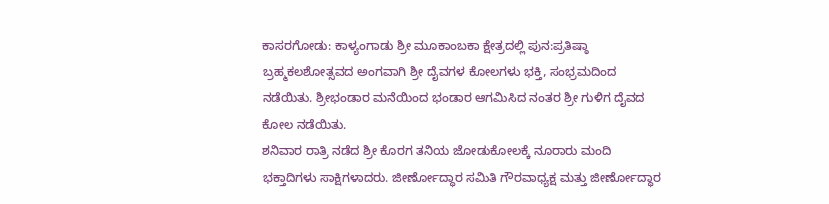ಕಾಸರಗೋಡು: ಕಾಳ್ಯಂಗಾಡು ಶ್ರೀ ಮೂಕಾಂಬಕಾ ಕ್ಷೇತ್ರದಲ್ಲಿ ಪುನ:ಪ್ರತಿಷ್ಠಾ ಬ್ರಹ್ಮಕಲಶೋತ್ಸವದ ಅಂಗವಾಗಿ ಶ್ರೀ ದೈವಗಳ ಕೋಲಗಳು ಭಕ್ತಿ, ಸಂಭ್ರಮದಿಂದ ನಡೆಯಿತು. ಶ್ರೀಭಂಡಾರ ಮನೆಯಿಂದ ಭಂಡಾರ ಆಗಮಿಸಿದ ನಂತರ ಶ್ರೀ ಗುಳಿಗ ದೈವದ ಕೋಲ ನಡೆಯಿತು.
ಶನಿವಾರ ರಾತ್ರಿ ನಡೆದ ಶ್ರೀ ಕೊರಗ ತನಿಯ ಜೋಡುಕೋಲಕ್ಕೆ ನೂರಾರು ಮಂದಿ ಭಕ್ತಾದಿಗಳು ಸಾಕ್ಷಿಗಳಾದರು. ಜೀರ್ಣೋದ್ಧಾರ ಸಮಿತಿ ಗೌರವಾಧ್ಯಕ್ಷ ಮತ್ತು ಜೀರ್ಣೋದ್ಧಾರ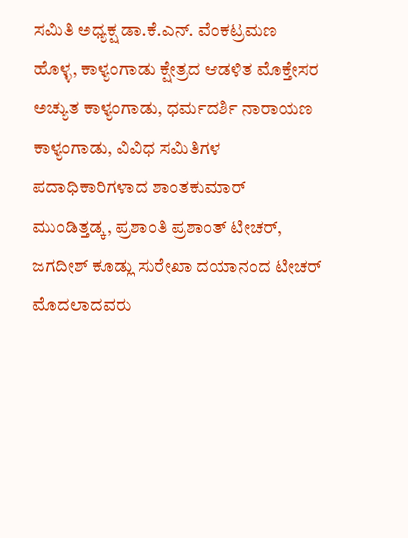ಸಮಿತಿ ಅಧ್ಯಕ್ಷ ಡಾ.ಕೆ.ಎನ್. ವೆಂಕಟ್ರಮಣ ಹೊಳ್ಳ, ಕಾಳ್ಯಂಗಾಡು ಕ್ಷೇತ್ರದ ಆಡಳಿತ ಮೊಕ್ತೇಸರ ಅಚ್ಯುತ ಕಾಳ್ಯಂಗಾಡು, ಧರ್ಮದರ್ಶಿ ನಾರಾಯಣ ಕಾಳ್ಯಂಗಾಡು, ವಿವಿಧ ಸಮಿತಿಗಳ ಪದಾಧಿಕಾರಿಗಳಾದ ಶಾಂತಕುಮಾರ್ ಮುಂಡಿತ್ತಡ್ಕ, ಪ್ರಶಾಂತಿ ಪ್ರಶಾಂತ್ ಟೀಚರ್, ಜಗದೀಶ್ ಕೂಡ್ಲು ಸುರೇಖಾ ದಯಾನಂದ ಟೀಚರ್ ಮೊದಲಾದವರು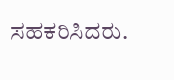ಸಹಕರಿಸಿದರು.